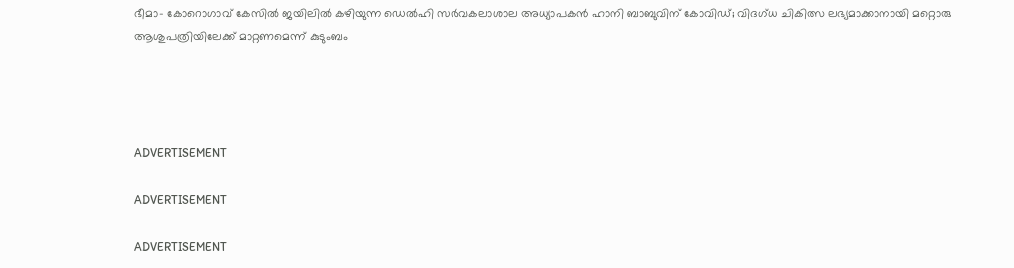ഭീമാ- കോറൊഗാവ് കേസില്‍ ജയിലില്‍ കഴിയുന്ന ഡെല്‍ഹി സര്‍വകലാശാല അധ്യാപകന്‍ ഹാനി ബാബുവിന് കോവിഡ്; വിദഗ്ധ ചികിത്സ ലഭ്യമാക്കാനായി മറ്റൊരു ആശുപത്രിയിലേക്ക് മാറ്റണമെന്ന് കുടുംബം




ADVERTISEMENT

ADVERTISEMENT

ADVERTISEMENT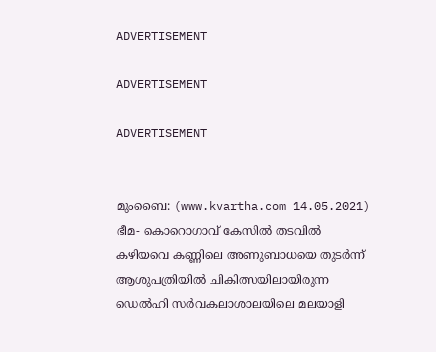ADVERTISEMENT

ADVERTISEMENT

ADVERTISEMENT


മുംബൈ: (www.kvartha.com 14.05.2021) ഭീമ- കൊറൊഗാവ് കേസില്‍ തടവില്‍ കഴിയവെ കണ്ണിലെ അണുബാധയെ തുടര്‍ന്ന് ആശുപത്രിയില്‍ ചികിത്സയിലായിരുന്ന ഡെല്‍ഹി സര്‍വകലാശാലയിലെ മലയാളി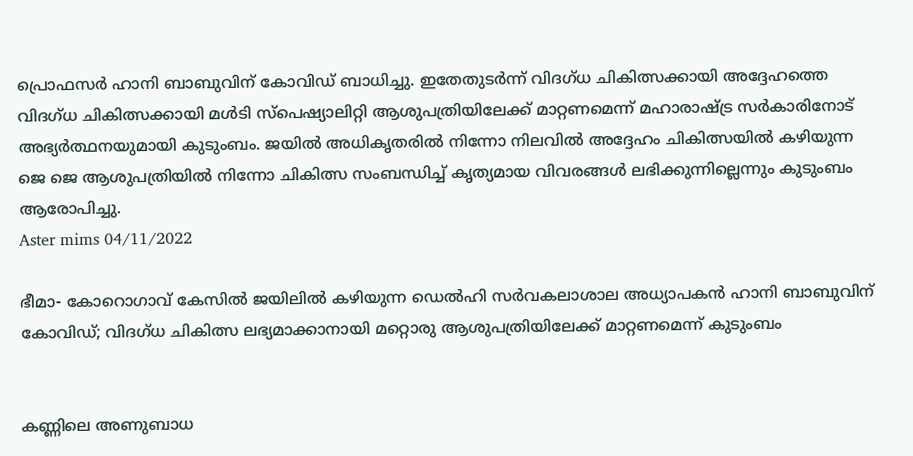പ്രൊഫസര്‍ ഹാനി ബാബുവിന് കോവിഡ് ബാധിച്ചു. ഇതേതുടര്‍ന്ന് വിദഗ്ധ ചികിത്സക്കായി അദ്ദേഹത്തെ വിദഗ്ധ ചികിത്സക്കായി മള്‍ടി സ്പെഷ്യാലിറ്റി ആശുപത്രിയിലേക്ക് മാറ്റണമെന്ന് മഹാരാഷ്ട്ര സര്‍കാരിനോട് അഭ്യര്‍ത്ഥനയുമായി കുടുംബം. ജയില്‍ അധികൃതരില്‍ നിന്നോ നിലവില്‍ അദ്ദേഹം ചികിത്സയില്‍ കഴിയുന്ന ജെ ജെ ആശുപത്രിയില്‍ നിന്നോ ചികിത്സ സംബന്ധിച്ച് കൃത്യമായ വിവരങ്ങള്‍ ലഭിക്കുന്നില്ലെന്നും കുടുംബം ആരോപിച്ചു.
Aster mims 04/11/2022

ഭീമാ- കോറൊഗാവ് കേസില്‍ ജയിലില്‍ കഴിയുന്ന ഡെല്‍ഹി സര്‍വകലാശാല അധ്യാപകന്‍ ഹാനി ബാബുവിന് കോവിഡ്; വിദഗ്ധ ചികിത്സ ലഭ്യമാക്കാനായി മറ്റൊരു ആശുപത്രിയിലേക്ക് മാറ്റണമെന്ന് കുടുംബം


കണ്ണിലെ അണുബാധ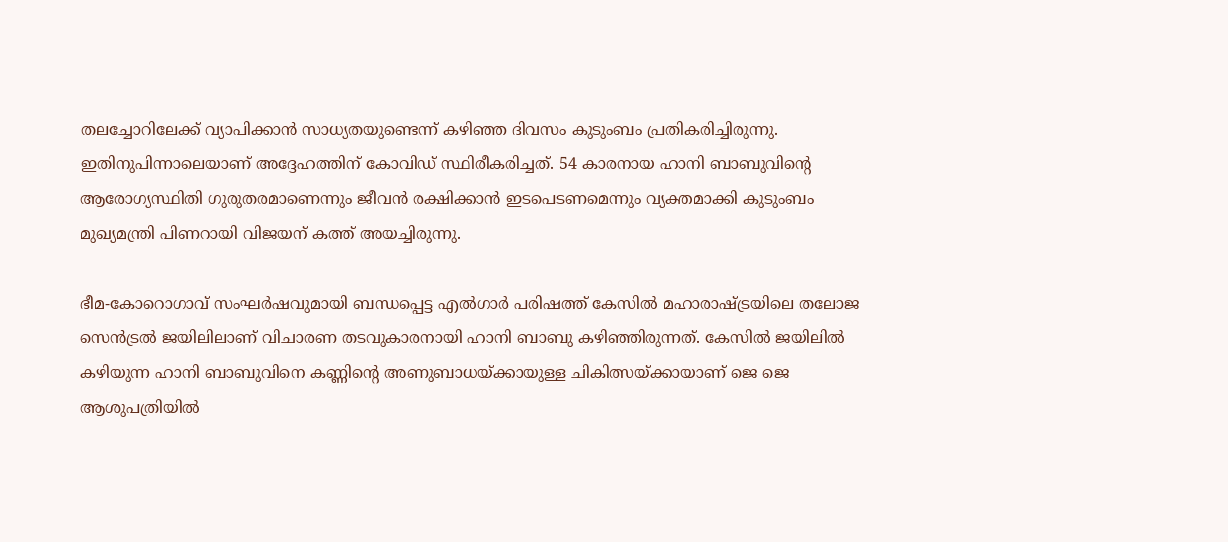തലച്ചോറിലേക്ക് വ്യാപിക്കാന്‍ സാധ്യതയുണ്ടെന്ന് കഴിഞ്ഞ ദിവസം കുടുംബം പ്രതികരിച്ചിരുന്നു. ഇതിനുപിന്നാലെയാണ് അദ്ദേഹത്തിന് കോവിഡ് സ്ഥിരീകരിച്ചത്. 54 കാരനായ ഹാനി ബാബുവിന്റെ ആരോഗ്യസ്ഥിതി ഗുരുതരമാണെന്നും ജീവന്‍ രക്ഷിക്കാന്‍ ഇടപെടണമെന്നും വ്യക്തമാക്കി കുടുംബം മുഖ്യമന്ത്രി പിണറായി വിജയന് കത്ത് അയച്ചിരുന്നു.

ഭീമ-കോറൊഗാവ് സംഘര്‍ഷവുമായി ബന്ധപ്പെട്ട എല്‍ഗാര്‍ പരിഷത്ത് കേസില്‍ മഹാരാഷ്ട്രയിലെ തലോജ സെന്‍ട്രല്‍ ജയിലിലാണ് വിചാരണ തടവുകാരനായി ഹാനി ബാബു കഴിഞ്ഞിരുന്നത്. കേസില്‍ ജയിലില്‍ കഴിയുന്ന ഹാനി ബാബുവിനെ കണ്ണിന്റെ അണുബാധയ്ക്കായുള്ള ചികിത്സയ്ക്കായാണ് ജെ ജെ ആശുപത്രിയില്‍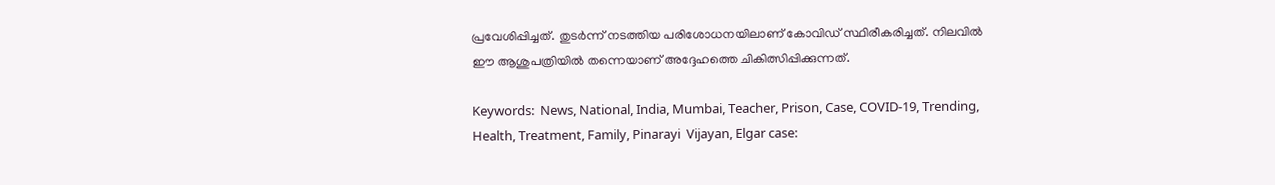പ്രവേശിപ്പിച്ചത്. തുടര്‍ന്ന് നടത്തിയ പരിശോധനയിലാണ് കോവിഡ് സ്ഥിരീകരിച്ചത്. നിലവില്‍ ഈ ആശുപത്രിയില്‍ തന്നെയാണ് അദ്ദേഹത്തെ ചികിത്സിപ്പിക്കുന്നത്.

Keywords:  News, National, India, Mumbai, Teacher, Prison, Case, COVID-19, Trending, Health, Treatment, Family, Pinarayi  Vijayan, Elgar case: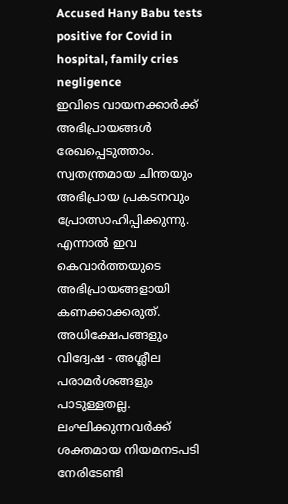Accused Hany Babu tests positive for Covid in hospital, family cries negligence
ഇവിടെ വായനക്കാർക്ക് അഭിപ്രായങ്ങൾ രേഖപ്പെടുത്താം. സ്വതന്ത്രമായ ചിന്തയും അഭിപ്രായ പ്രകടനവും പ്രോത്സാഹിപ്പിക്കുന്നു. എന്നാൽ ഇവ കെവാർത്തയുടെ അഭിപ്രായങ്ങളായി കണക്കാക്കരുത്. അധിക്ഷേപങ്ങളും വിദ്വേഷ - അശ്ലീല പരാമർശങ്ങളും പാടുള്ളതല്ല. ലംഘിക്കുന്നവർക്ക് ശക്തമായ നിയമനടപടി നേരിടേണ്ടി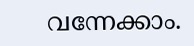വന്നേക്കാം.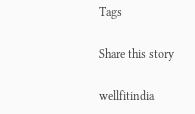Tags

Share this story

wellfitindia